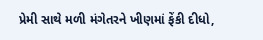પ્રેમી સાથે મળી મંગેતરને ખીણમાં ફેંકી દીધો,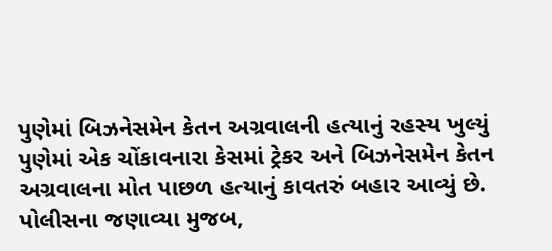પુણેમાં બિઝનેસમેન કેતન અગ્રવાલની હત્યાનું રહસ્ય ખુલ્યું
પુણેમાં એક ચોંકાવનારા કેસમાં ટ્રેકર અને બિઝનેસમેન કેતન અગ્રવાલના મોત પાછળ હત્યાનું કાવતરું બહાર આવ્યું છે. પોલીસના જણાવ્યા મુજબ,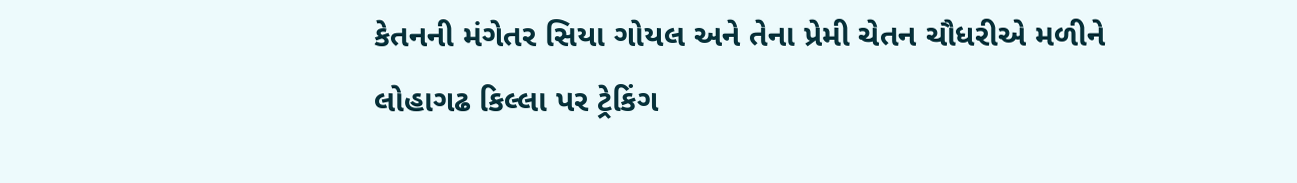કેતનની મંગેતર સિયા ગોયલ અને તેના પ્રેમી ચેતન ચૌધરીએ મળીને લોહાગઢ કિલ્લા પર ટ્રેકિંગ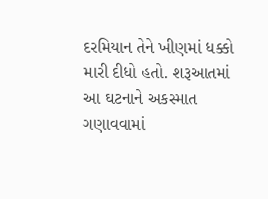દરમિયાન તેને ખીણમાં ધક્કો મારી દીધો હતો. શરૂઆતમાં આ ઘટનાને અકસ્માત ગણાવવામાં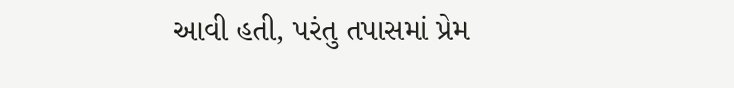આવી હતી, પરંતુ તપાસમાં પ્રેમ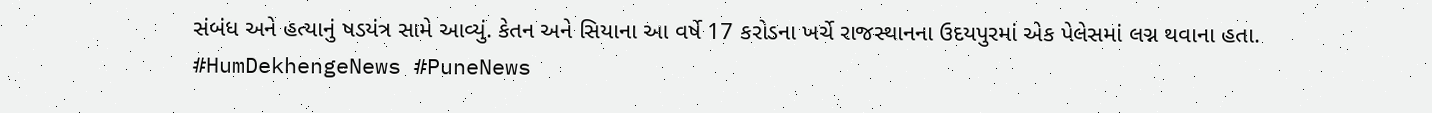સંબંધ અને હત્યાનું ષડયંત્ર સામે આવ્યું. કેતન અને સિયાના આ વર્ષે 17 કરોડના ખર્ચે રાજસ્થાનના ઉદયપુરમાં એક પેલેસમાં લગ્ન થવાના હતા.
#HumDekhengeNews #PuneNews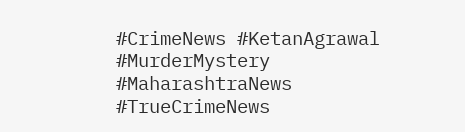#CrimeNews #KetanAgrawal #MurderMystery #MaharashtraNews #TrueCrimeNews